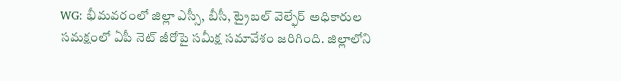WG: భీమవరంలో జిల్లా ఎస్సీ, బీసీ, ట్రైబల్ వెల్ఫేర్ అధికారుల సమక్షంలో ఏపీ నెట్ జీరోపై సమీక్ష సమావేశం జరిగింది. జిల్లాలోని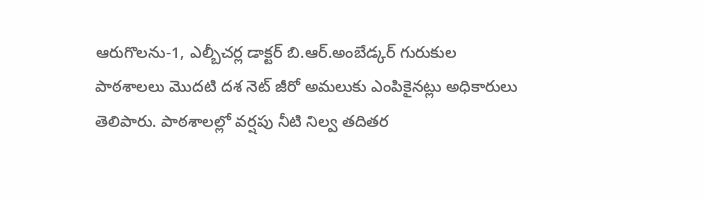ఆరుగొలను-1, ఎల్బీచర్ల డాక్టర్ బి.ఆర్.అంబేడ్కర్ గురుకుల పాఠశాలలు మొదటి దశ నెట్ జీరో అమలుకు ఎంపికైనట్లు అధికారులు తెలిపారు. పాఠశాలల్లో వర్షపు నీటి నిల్వ తదితర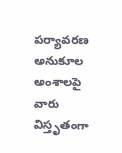పర్యావరణ అనుకూల అంశాలపై వారు విస్తృతంగా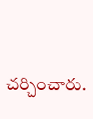చర్చించారు.